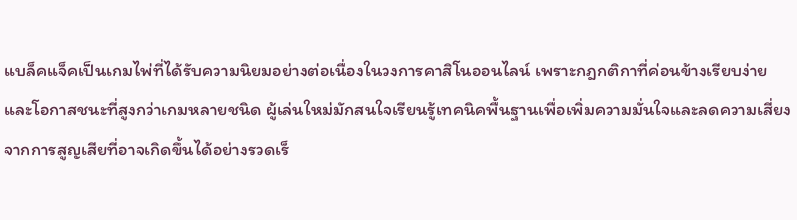แบล็คแจ็คเป็นเกมไพ่ที่ได้รับความนิยมอย่างต่อเนื่องในวงการคาสิโนออนไลน์ เพราะกฎกติกาที่ค่อนข้างเรียบง่ายและโอกาสชนะที่สูงกว่าเกมหลายชนิด ผู้เล่นใหม่มักสนใจเรียนรู้เทคนิคพื้นฐานเพื่อเพิ่มความมั่นใจและลดความเสี่ยงจากการสูญเสียที่อาจเกิดขึ้นได้อย่างรวดเร็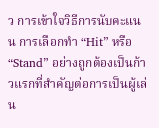ว การเข้าใจวิธีการนับคะแนน การเลือกทำ “Hit” หรือ “Stand” อย่างถูกต้องเป็นก้าวแรกที่สำคัญต่อการเป็นผู้เล่น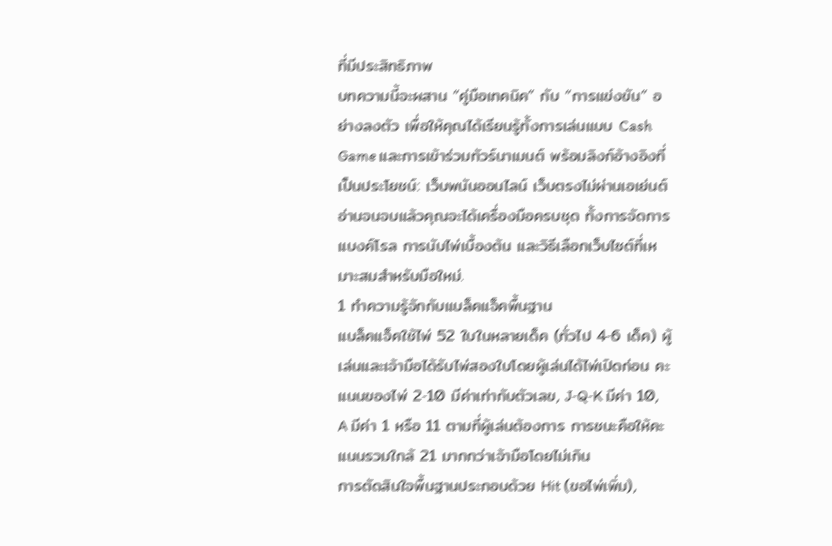ที่มีประสิทธิภาพ
บทความนี้จะผสาน “คู่มือเทคนิค” กับ “การแข่งขัน” อย่างลงตัว เพื่อให้คุณได้เรียนรู้ทั้งการเล่นแบบ Cash Game และการเข้าร่วมทัวร์นาเมนต์ พร้อมลิงก์อ้างอิงที่เป็นประโยชน์: เว็บพนันออนไลน์ เว็บตรงไม่ผ่านเอเย่นต์
อ่านจนจบแล้วคุณจะได้เครื่องมือครบชุด ทั้งการจัดการแบงค์โรล การนับไพ่เบื้องต้น และวิธีเลือกเว็บไซต์ที่เหมาะสมสำหรับมือใหม่.
1 ทำความรู้จักกับแบล็คแจ็คพื้นฐาน
แบล็คแจ็คใช้ไพ่ 52 ใบในหลายเด็ค (ทั่วไป 4‑6 เด็ค) ผู้เล่นและเจ้ามือได้รับไพ่สองใบโดยผู้เล่นได้ไพ่เปิดก่อน คะแนนของไพ่ 2‑10 มีค่าเท่ากับตัวเลข, J‑Q‑K มีค่า 10, A มีค่า 1 หรือ 11 ตามที่ผู้เล่นต้องการ การชนะคือให้คะแนนรวมใกล้ 21 มากกว่าเจ้ามือโดยไม่เกิน
การตัดสินใจพื้นฐานประกอบด้วย Hit (ขอไพ่เพิ่ม),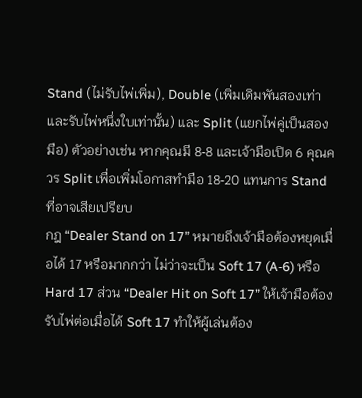Stand (ไม่รับไพ่เพิ่ม), Double (เพิ่มเดิมพันสองเท่าและรับไพ่หนึ่งใบเท่านั้น) และ Split (แยกไพ่คู่เป็นสองมือ) ตัวอย่างเช่น หากคุณมี 8‑8 และเจ้ามือเปิด 6 คุณควร Split เพื่อเพิ่มโอกาสทำมือ 18‑20 แทนการ Stand ที่อาจเสียเปรียบ
กฎ “Dealer Stand on 17” หมายถึงเจ้ามือต้องหยุดเมื่อได้ 17 หรือมากกว่า ไม่ว่าจะเป็น Soft 17 (A‑6) หรือ Hard 17 ส่วน “Dealer Hit on Soft 17” ให้เจ้ามือต้องรับไพ่ต่อเมื่อได้ Soft 17 ทำให้ผู้เล่นต้อง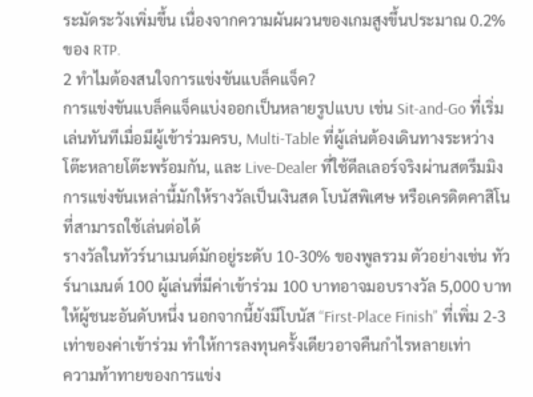ระมัดระวังเพิ่มขึ้น เนื่องจากความผันผวนของเกมสูงขึ้นประมาณ 0.2% ของ RTP.
2 ทำไมต้องสนใจการแข่งขันแบล็คแจ็ค?
การแข่งขันแบล็คแจ็คแบ่งออกเป็นหลายรูปแบบ เช่น Sit‑and‑Go ที่เริ่มเล่นทันทีเมื่อมีผู้เข้าร่วมครบ, Multi‑Table ที่ผู้เล่นต้องเดินทางระหว่างโต๊ะหลายโต๊ะพร้อมกัน, และ Live‑Dealer ที่ใช้ดีลเลอร์จริงผ่านสตรีมมิง การแข่งขันเหล่านี้มักให้รางวัลเป็นเงินสด โบนัสพิเศษ หรือเครดิตคาสิโนที่สามารถใช้เล่นต่อได้
รางวัลในทัวร์นาเมนต์มักอยู่ระดับ 10‑30% ของพูลรวม ตัวอย่างเช่น ทัวร์นาเมนต์ 100 ผู้เล่นที่มีค่าเข้าร่วม 100 บาทอาจมอบรางวัล 5,000 บาทให้ผู้ชนะอันดับหนึ่ง นอกจากนี้ยังมีโบนัส “First‑Place Finish” ที่เพิ่ม 2‑3 เท่าของค่าเข้าร่วม ทำให้การลงทุนครั้งเดียวอาจคืนกำไรหลายเท่า
ความท้าทายของการแข่ง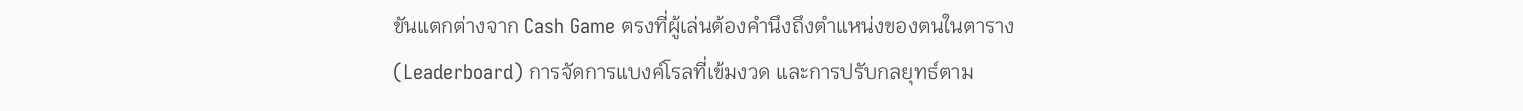ขันแตกต่างจาก Cash Game ตรงที่ผู้เล่นต้องคำนึงถึงตำแหน่งของตนในตาราง (Leaderboard) การจัดการแบงค์โรลที่เข้มงวด และการปรับกลยุทธ์ตาม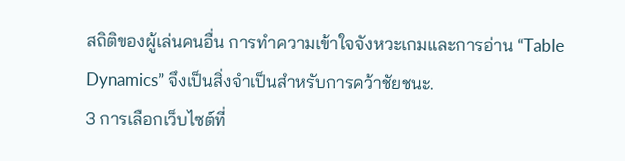สถิติของผู้เล่นคนอื่น การทำความเข้าใจจังหวะเกมและการอ่าน “Table Dynamics” จึงเป็นสิ่งจำเป็นสำหรับการคว้าชัยชนะ.
3 การเลือกเว็บไซต์ที่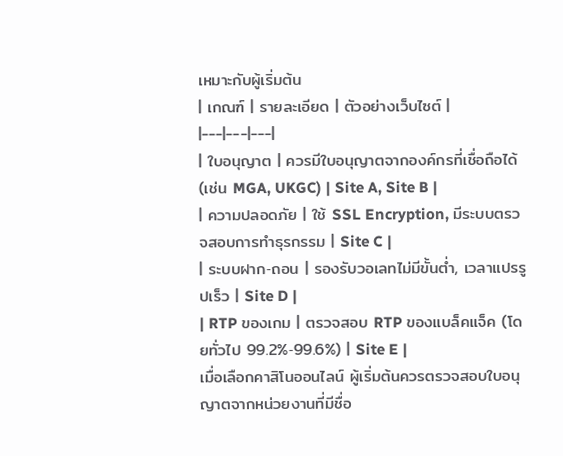เหมาะกับผู้เริ่มต้น
| เกณฑ์ | รายละเอียด | ตัวอย่างเว็บไซต์ |
|---|---|---|
| ใบอนุญาต | ควรมีใบอนุญาตจากองค์กรที่เชื่อถือได้ (เช่น MGA, UKGC) | Site A, Site B |
| ความปลอดภัย | ใช้ SSL Encryption, มีระบบตรวจสอบการทำธุรกรรม | Site C |
| ระบบฝาก‑ถอน | รองรับวอเลทไม่มีขั้นต่ำ, เวลาแปรรูปเร็ว | Site D |
| RTP ของเกม | ตรวจสอบ RTP ของแบล็คแจ็ค (โดยทั่วไป 99.2%‑99.6%) | Site E |
เมื่อเลือกคาสิโนออนไลน์ ผู้เริ่มต้นควรตรวจสอบใบอนุญาตจากหน่วยงานที่มีชื่อ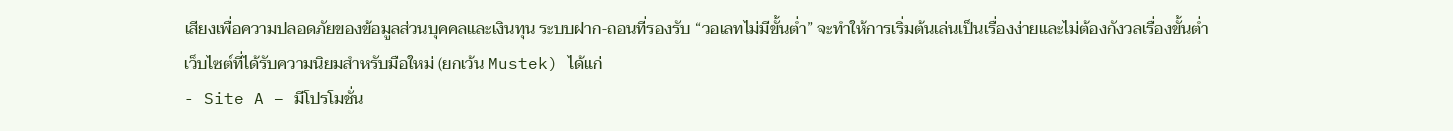เสียงเพื่อความปลอดภัยของข้อมูลส่วนบุคคลและเงินทุน ระบบฝาก‑ถอนที่รองรับ “วอเลทไม่มีขั้นต่ำ” จะทำให้การเริ่มต้นเล่นเป็นเรื่องง่ายและไม่ต้องกังวลเรื่องขั้นต่ำ
เว็บไซต์ที่ได้รับความนิยมสำหรับมือใหม่ (ยกเว้น Mustek) ได้แก่
- Site A – มีโปรโมชั่น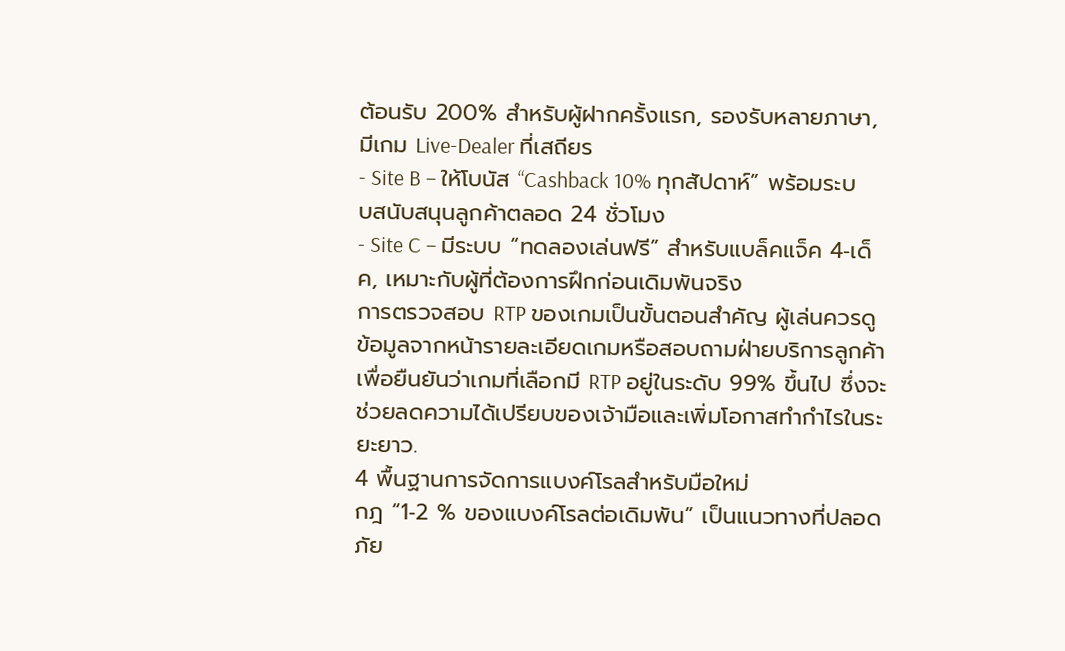ต้อนรับ 200% สำหรับผู้ฝากครั้งแรก, รองรับหลายภาษา, มีเกม Live‑Dealer ที่เสถียร
- Site B – ให้โบนัส “Cashback 10% ทุกสัปดาห์” พร้อมระบบสนับสนุนลูกค้าตลอด 24 ชั่วโมง
- Site C – มีระบบ “ทดลองเล่นฟรี” สำหรับแบล็คแจ็ค 4‑เด็ค, เหมาะกับผู้ที่ต้องการฝึกก่อนเดิมพันจริง
การตรวจสอบ RTP ของเกมเป็นขั้นตอนสำคัญ ผู้เล่นควรดูข้อมูลจากหน้ารายละเอียดเกมหรือสอบถามฝ่ายบริการลูกค้าเพื่อยืนยันว่าเกมที่เลือกมี RTP อยู่ในระดับ 99% ขึ้นไป ซึ่งจะช่วยลดความได้เปรียบของเจ้ามือและเพิ่มโอกาสทำกำไรในระยะยาว.
4 พื้นฐานการจัดการแบงค์โรลสำหรับมือใหม่
กฎ “1‑2 % ของแบงค์โรลต่อเดิมพัน” เป็นแนวทางที่ปลอดภัย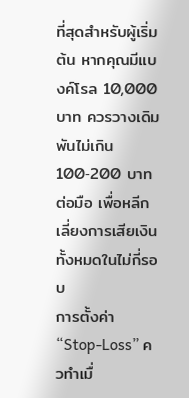ที่สุดสำหรับผู้เริ่มต้น หากคุณมีแบงค์โรล 10,000 บาท ควรวางเดิมพันไม่เกิน 100‑200 บาทต่อมือ เพื่อหลีกเลี่ยงการเสียเงินทั้งหมดในไม่กี่รอบ
การตั้งค่า “Stop‑Loss” ควทำเมื่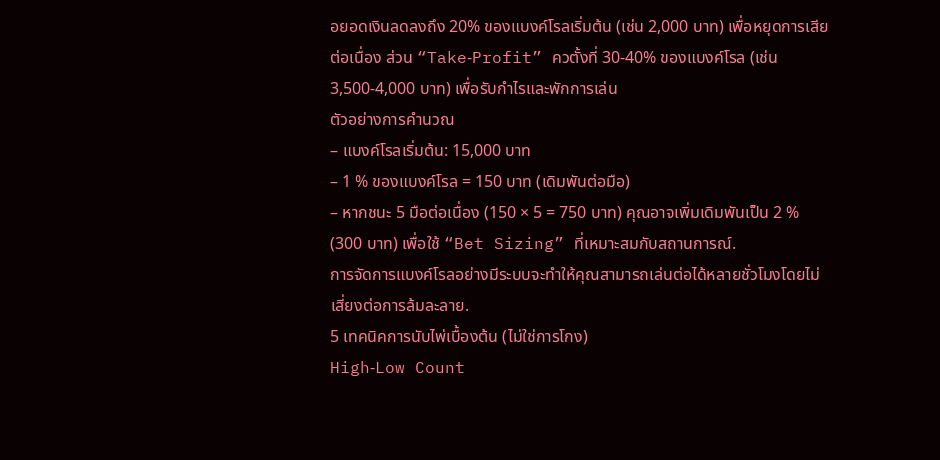อยอดเงินลดลงถึง 20% ของแบงค์โรลเริ่มต้น (เช่น 2,000 บาท) เพื่อหยุดการเสียต่อเนื่อง ส่วน “Take‑Profit” ควตั้งที่ 30‑40% ของแบงค์โรล (เช่น 3,500‑4,000 บาท) เพื่อรับกำไรและพักการเล่น
ตัวอย่างการคำนวณ
– แบงค์โรลเริ่มต้น: 15,000 บาท
– 1 % ของแบงค์โรล = 150 บาท (เดิมพันต่อมือ)
– หากชนะ 5 มือต่อเนื่อง (150 × 5 = 750 บาท) คุณอาจเพิ่มเดิมพันเป็น 2 % (300 บาท) เพื่อใช้ “Bet Sizing” ที่เหมาะสมกับสถานการณ์.
การจัดการแบงค์โรลอย่างมีระบบจะทำให้คุณสามารถเล่นต่อได้หลายชั่วโมงโดยไม่เสี่ยงต่อการล้มละลาย.
5 เทคนิคการนับไพ่เบื้องต้น (ไม่ใช่การโกง)
High‑Low Count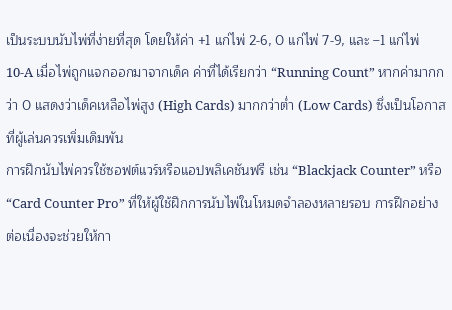เป็นระบบนับไพ่ที่ง่ายที่สุด โดยให้ค่า +1 แก่ไพ่ 2‑6, 0 แก่ไพ่ 7‑9, และ –1 แก่ไพ่ 10‑A เมื่อไพ่ถูกแจกออกมาจากเด็ค ค่าที่ได้เรียกว่า “Running Count” หากค่ามากกว่า 0 แสดงว่าเด็คเหลือไพ่สูง (High Cards) มากกว่าต่ำ (Low Cards) ซึ่งเป็นโอกาสที่ผู้เล่นควรเพิ่มเดิมพัน
การฝึกนับไพ่ควรใช้ซอฟต์แวร์หรือแอปพลิเคชันฟรี เช่น “Blackjack Counter” หรือ “Card Counter Pro” ที่ให้ผู้ใช้ฝึกการนับไพ่ในโหมดจำลองหลายรอบ การฝึกอย่างต่อเนื่องจะช่วยให้กา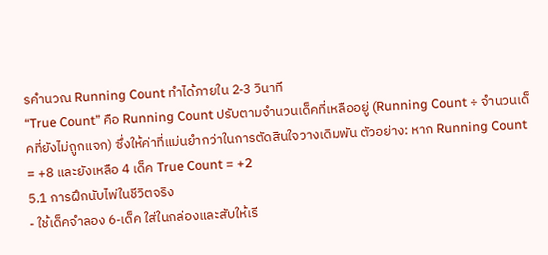รคำนวณ Running Count ทำได้ภายใน 2‑3 วินาที
“True Count” คือ Running Count ปรับตามจำนวนเด็คที่เหลืออยู่ (Running Count ÷ จำนวนเด็คที่ยังไม่ถูกแจก) ซึ่งให้ค่าที่แม่นยำกว่าในการตัดสินใจวางเดิมพัน ตัวอย่าง: หาก Running Count = +8 และยังเหลือ 4 เด็ค True Count = +2
5.1 การฝึกนับไพ่ในชีวิตจริง
- ใช้เด็คจำลอง 6‑เด็ค ใส่ในกล่องและสับให้เรี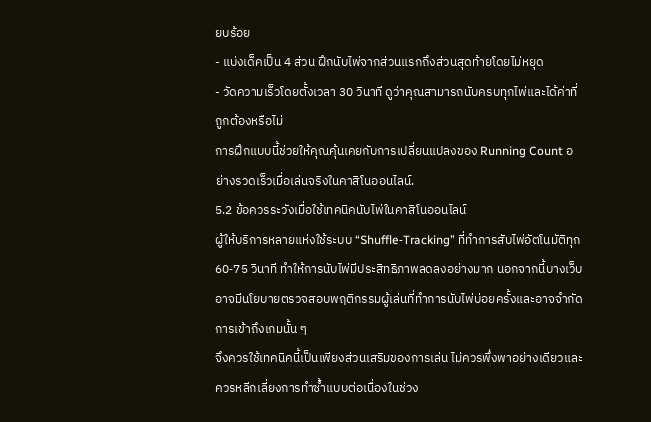ยบร้อย
- แบ่งเด็คเป็น 4 ส่วน ฝึกนับไพ่จากส่วนแรกถึงส่วนสุดท้ายโดยไม่หยุด
- วัดความเร็วโดยตั้งเวลา 30 วินาที ดูว่าคุณสามารถนับครบทุกไพ่และได้ค่าที่ถูกต้องหรือไม่
การฝึกแบบนี้ช่วยให้คุณคุ้นเคยกับการเปลี่ยนแปลงของ Running Count อย่างรวดเร็วเมื่อเล่นจริงในคาสิโนออนไลน์.
5.2 ข้อควรระวังเมื่อใช้เทคนิคนับไพ่ในคาสิโนออนไลน์
ผู้ให้บริการหลายแห่งใช้ระบบ “Shuffle‑Tracking” ที่ทำการสับไพ่อัตโนมัติทุก 60‑75 วินาที ทำให้การนับไพ่มีประสิทธิภาพลดลงอย่างมาก นอกจากนี้บางเว็บอาจมีนโยบายตรวจสอบพฤติกรรมผู้เล่นที่ทำการนับไพ่บ่อยครั้งและอาจจำกัดการเข้าถึงเกมนั้น ๆ
จึงควรใช้เทคนิคนี้เป็นเพียงส่วนเสริมของการเล่น ไม่ควรพึ่งพาอย่างเดียวและควรหลีกเลี่ยงการทำซ้ำแบบต่อเนื่องในช่วง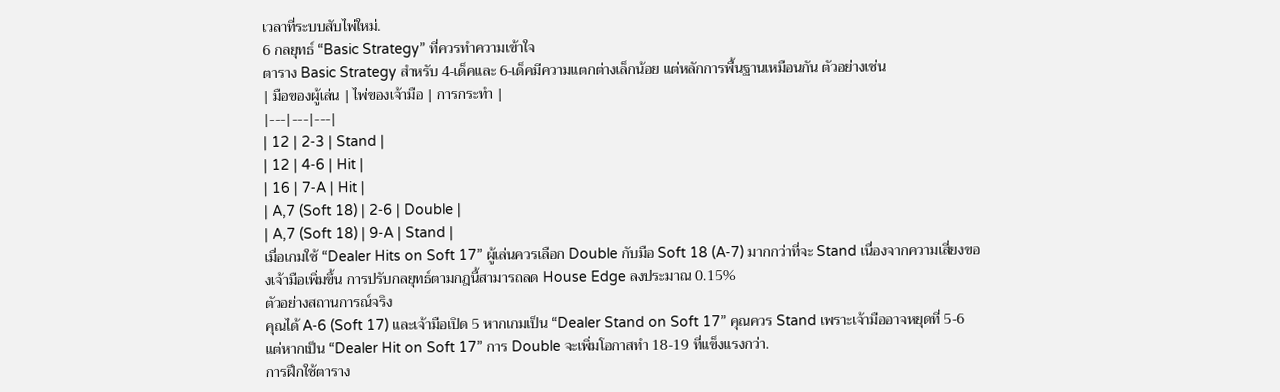เวลาที่ระบบสับไพ่ใหม่.
6 กลยุทธ์ “Basic Strategy” ที่ควรทำความเข้าใจ
ตาราง Basic Strategy สำหรับ 4‑เด็คและ 6‑เด็คมีความแตกต่างเล็กน้อย แต่หลักการพื้นฐานเหมือนกัน ตัวอย่างเช่น
| มือของผู้เล่น | ไพ่ของเจ้ามือ | การกระทำ |
|---|---|---|
| 12 | 2‑3 | Stand |
| 12 | 4‑6 | Hit |
| 16 | 7‑A | Hit |
| A,7 (Soft 18) | 2‑6 | Double |
| A,7 (Soft 18) | 9‑A | Stand |
เมื่อเกมใช้ “Dealer Hits on Soft 17” ผู้เล่นควรเลือก Double กับมือ Soft 18 (A‑7) มากกว่าที่จะ Stand เนื่องจากความเสี่ยงของเจ้ามือเพิ่มขึ้น การปรับกลยุทธ์ตามกฎนี้สามารถลด House Edge ลงประมาณ 0.15%
ตัวอย่างสถานการณ์จริง
คุณได้ A‑6 (Soft 17) และเจ้ามือเปิด 5 หากเกมเป็น “Dealer Stand on Soft 17” คุณควร Stand เพราะเจ้ามืออาจหยุดที่ 5‑6 แต่หากเป็น “Dealer Hit on Soft 17” การ Double จะเพิ่มโอกาสทำ 18‑19 ที่แข็งแรงกว่า.
การฝึกใช้ตาราง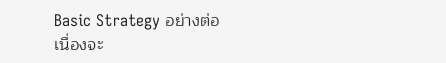Basic Strategy อย่างต่อเนื่องจะ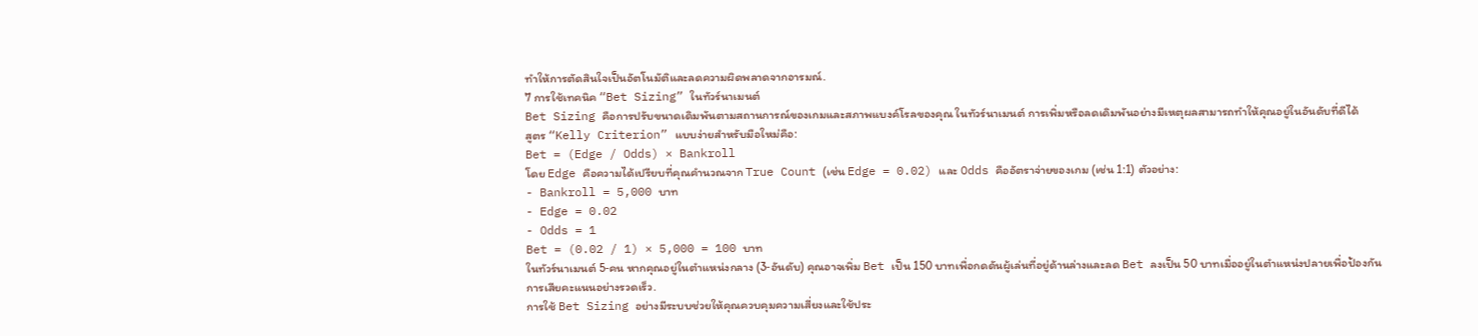ทำให้การตัดสินใจเป็นอัตโนมัติและลดความผิดพลาดจากอารมณ์.
7 การใช้เทคนิค “Bet Sizing” ในทัวร์นาเมนต์
Bet Sizing คือการปรับขนาดเดิมพันตามสถานการณ์ของเกมและสภาพแบงค์โรลของคุณ ในทัวร์นาเมนต์ การเพิ่มหรือลดเดิมพันอย่างมีเหตุผลสามารถทำให้คุณอยู่ในอันดับที่ดีได้
สูตร “Kelly Criterion” แบบง่ายสำหรับมือใหม่คือ:
Bet = (Edge / Odds) × Bankroll
โดย Edge คือความได้เปรียบที่คุณคำนวณจาก True Count (เช่น Edge = 0.02) และ Odds คืออัตราจ่ายของเกม (เช่น 1:1) ตัวอย่าง:
- Bankroll = 5,000 บาท
- Edge = 0.02
- Odds = 1
Bet = (0.02 / 1) × 5,000 = 100 บาท
ในทัวร์นาเมนต์ 5‑คน หากคุณอยู่ในตำแหน่งกลาง (3‑อันดับ) คุณอาจเพิ่ม Bet เป็น 150 บาทเพื่อกดดันผู้เล่นที่อยู่ด้านล่างและลด Bet ลงเป็น 50 บาทเมื่ออยู่ในตำแหน่งปลายเพื่อป้องกันการเสียคะแนนอย่างรวดเร็ว.
การใช้ Bet Sizing อย่างมีระบบช่วยให้คุณควบคุมความเสี่ยงและใช้ประ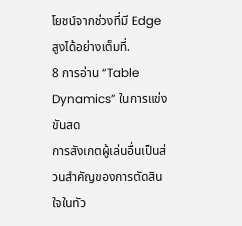โยชน์จากช่วงที่มี Edge สูงได้อย่างเต็มที่.
8 การอ่าน “Table Dynamics” ในการแข่งขันสด
การสังเกตผู้เล่นอื่นเป็นส่วนสำคัญของการตัดสินใจในทัว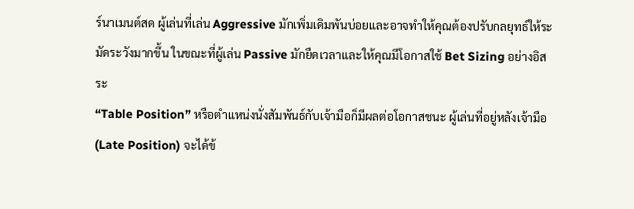ร์นาเมนต์สด ผู้เล่นที่เล่น Aggressive มักเพิ่มเดิมพันบ่อยและอาจทำให้คุณต้องปรับกลยุทธ์ให้ระมัดระวังมากขึ้น ในขณะที่ผู้เล่น Passive มักยืดเวลาและให้คุณมีโอกาสใช้ Bet Sizing อย่างอิสระ
“Table Position” หรือตำแหน่งนั่งสัมพันธ์กับเจ้ามือก็มีผลต่อโอกาสชนะ ผู้เล่นที่อยู่หลังเจ้ามือ (Late Position) จะได้ข้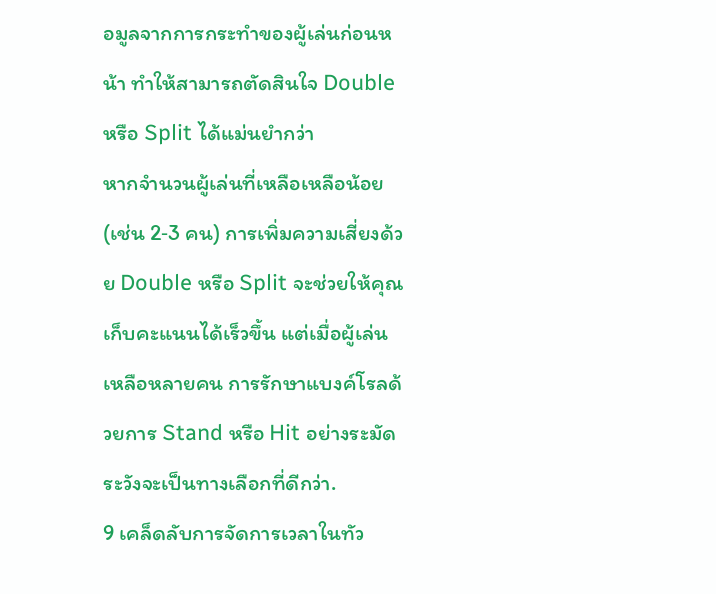อมูลจากการกระทำของผู้เล่นก่อนหน้า ทำให้สามารถตัดสินใจ Double หรือ Split ได้แม่นยำกว่า
หากจำนวนผู้เล่นที่เหลือเหลือน้อย (เช่น 2‑3 คน) การเพิ่มความเสี่ยงด้วย Double หรือ Split จะช่วยให้คุณเก็บคะแนนได้เร็วขึ้น แต่เมื่อผู้เล่นเหลือหลายคน การรักษาแบงค์โรลด้วยการ Stand หรือ Hit อย่างระมัดระวังจะเป็นทางเลือกที่ดีกว่า.
9 เคล็ดลับการจัดการเวลาในทัว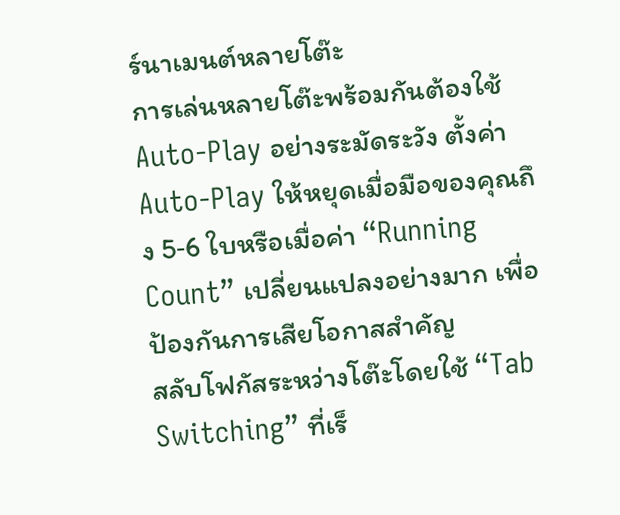ร์นาเมนต์หลายโต๊ะ
การเล่นหลายโต๊ะพร้อมกันต้องใช้ Auto‑Play อย่างระมัดระวัง ตั้งค่า Auto‑Play ให้หยุดเมื่อมือของคุณถึง 5‑6 ใบหรือเมื่อค่า “Running Count” เปลี่ยนแปลงอย่างมาก เพื่อป้องกันการเสียโอกาสสำคัญ
สลับโฟกัสระหว่างโต๊ะโดยใช้ “Tab Switching” ที่เร็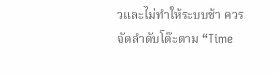วและไม่ทำให้ระบบช้า ควรจัดลำดับโต๊ะตาม “Time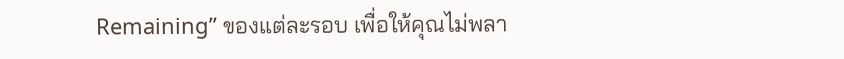Remaining” ของแต่ละรอบ เพื่อให้คุณไม่พลา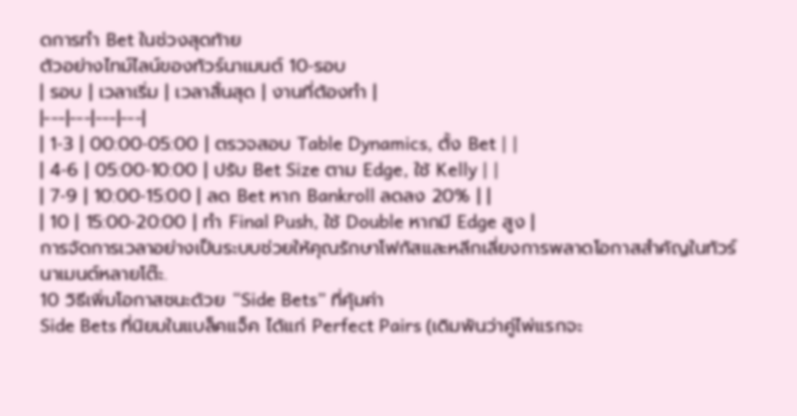ดการทำ Bet ในช่วงสุดท้าย
ตัวอย่างไทม์ไลน์ของทัวร์นาเมนต์ 10‑รอบ
| รอบ | เวลาเริ่ม | เวลาสิ้นสุด | งานที่ต้องทำ |
|---|---|---|---|
| 1‑3 | 00:00‑05:00 | ตรวจสอบ Table Dynamics, ตั้ง Bet | |
| 4‑6 | 05:00‑10:00 | ปรับ Bet Size ตาม Edge, ใช้ Kelly | |
| 7‑9 | 10:00‑15:00 | ลด Bet หาก Bankroll ลดลง 20% | |
| 10 | 15:00‑20:00 | ทำ Final Push, ใช้ Double หากมี Edge สูง |
การจัดการเวลาอย่างเป็นระบบช่วยให้คุณรักษาโฟกัสและหลีกเลี่ยงการพลาดโอกาสสำคัญในทัวร์นาเมนต์หลายโต๊ะ.
10 วิธีเพิ่มโอกาสชนะด้วย “Side Bets” ที่คุ้มค่า
Side Bets ที่นิยมในแบล็คแจ็ค ได้แก่ Perfect Pairs (เดิมพันว่าคู่ไพ่แรกจะ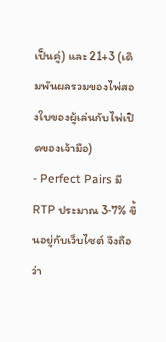เป็นคู่) และ 21+3 (เดิมพันผลรวมของไพ่สองใบของผู้เล่นกับไพ่เปิดของเจ้ามือ)
- Perfect Pairs มี RTP ประมาณ 3‑7% ขึ้นอยู่กับเว็บไซต์ จึงถือว่า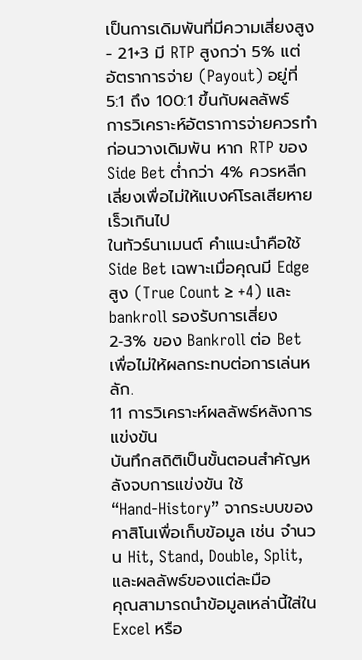เป็นการเดิมพันที่มีความเสี่ยงสูง
- 21+3 มี RTP สูงกว่า 5% แต่อัตราการจ่าย (Payout) อยู่ที่ 5:1 ถึง 100:1 ขึ้นกับผลลัพธ์
การวิเคราะห์อัตราการจ่ายควรทำก่อนวางเดิมพัน หาก RTP ของ Side Bet ต่ำกว่า 4% ควรหลีกเลี่ยงเพื่อไม่ให้แบงค์โรลเสียหายเร็วเกินไป
ในทัวร์นาเมนต์ คำแนะนำคือใช้ Side Bet เฉพาะเมื่อคุณมี Edge สูง (True Count ≥ +4) และ bankroll รองรับการเสี่ยง 2‑3% ของ Bankroll ต่อ Bet เพื่อไม่ให้ผลกระทบต่อการเล่นหลัก.
11 การวิเคราะห์ผลลัพธ์หลังการแข่งขัน
บันทึกสถิติเป็นขั้นตอนสำคัญหลังจบการแข่งขัน ใช้ “Hand‑History” จากระบบของคาสิโนเพื่อเก็บข้อมูล เช่น จำนวน Hit, Stand, Double, Split, และผลลัพธ์ของแต่ละมือ
คุณสามารถนำข้อมูลเหล่านี้ใส่ใน Excel หรือ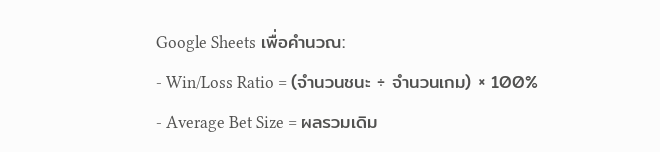Google Sheets เพื่อคำนวณ:
- Win/Loss Ratio = (จำนวนชนะ ÷ จำนวนเกม) × 100%
- Average Bet Size = ผลรวมเดิม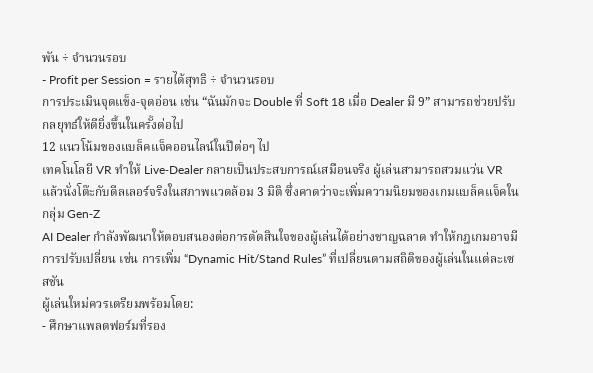พัน ÷ จำนวนรอบ
- Profit per Session = รายได้สุทธิ ÷ จำนวนรอบ
การประเมินจุดแข็ง‑จุดอ่อน เช่น “ฉันมักจะ Double ที่ Soft 18 เมื่อ Dealer มี 9” สามารถช่วยปรับกลยุทธ์ให้ดียิ่งขึ้นในครั้งต่อไป
12 แนวโน้มของแบล็คแจ็คออนไลน์ในปีต่อๆ ไป
เทคโนโลยี VR ทำให้ Live‑Dealer กลายเป็นประสบการณ์เสมือนจริง ผู้เล่นสามารถสวมแว่น VR แล้วนั่งโต๊ะกับดีลเลอร์จริงในสภาพแวดล้อม 3 มิติ ซึ่งคาดว่าจะเพิ่มความนิยมของเกมแบล็คแจ็คในกลุ่ม Gen‑Z
AI Dealer กำลังพัฒนาให้ตอบสนองต่อการตัดสินใจของผู้เล่นได้อย่างชาญฉลาด ทำให้กฎเกมอาจมีการปรับเปลี่ยน เช่น การเพิ่ม “Dynamic Hit/Stand Rules” ที่เปลี่ยนตามสถิติของผู้เล่นในแต่ละเซสชัน
ผู้เล่นใหม่ควรเตรียมพร้อมโดย:
- ศึกษาแพลตฟอร์มที่รอง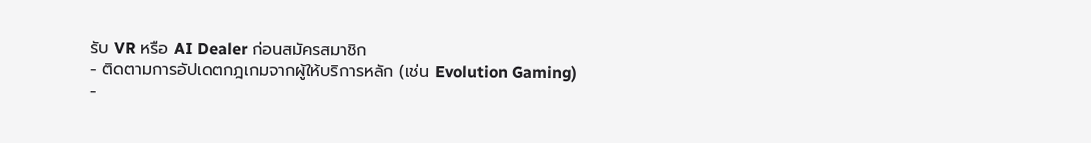รับ VR หรือ AI Dealer ก่อนสมัครสมาชิก
- ติดตามการอัปเดตกฎเกมจากผู้ให้บริการหลัก (เช่น Evolution Gaming)
-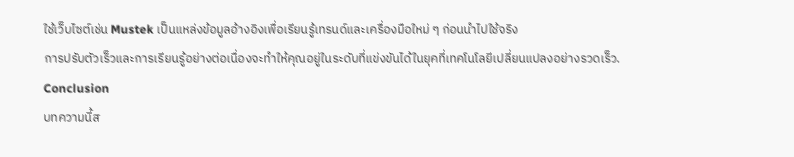ใช้เว็บไซต์เช่น Mustek เป็นแหล่งข้อมูลอ้างอิงเพื่อเรียนรู้เทรนด์และเครื่องมือใหม่ ๆ ก่อนนำไปใช้จริง
การปรับตัวเร็วและการเรียนรู้อย่างต่อเนื่องจะทำให้คุณอยู่ในระดับที่แข่งขันได้ในยุคที่เทคโนโลยีเปลี่ยนแปลงอย่างรวดเร็ว.
Conclusion
บทความนี้ส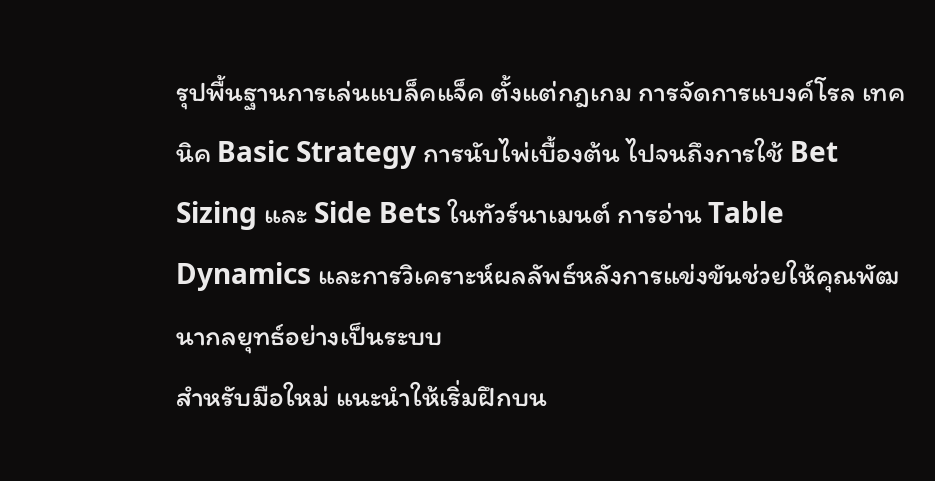รุปพื้นฐานการเล่นแบล็คแจ็ค ตั้งแต่กฎเกม การจัดการแบงค์โรล เทคนิค Basic Strategy การนับไพ่เบื้องต้น ไปจนถึงการใช้ Bet Sizing และ Side Bets ในทัวร์นาเมนต์ การอ่าน Table Dynamics และการวิเคราะห์ผลลัพธ์หลังการแข่งขันช่วยให้คุณพัฒนากลยุทธ์อย่างเป็นระบบ
สำหรับมือใหม่ แนะนำให้เริ่มฝึกบน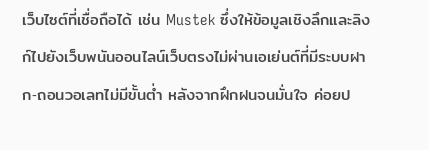เว็บไซต์ที่เชื่อถือได้ เช่น Mustek ซึ่งให้ข้อมูลเชิงลึกและลิงก์ไปยังเว็บพนันออนไลน์เว็บตรงไม่ผ่านเอเย่นต์ที่มีระบบฝาก‑ถอนวอเลทไม่มีขั้นต่ำ หลังจากฝึกฝนจนมั่นใจ ค่อยป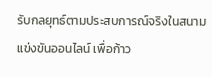รับกลยุทธ์ตามประสบการณ์จริงในสนามแข่งขันออนไลน์ เพื่อก้าว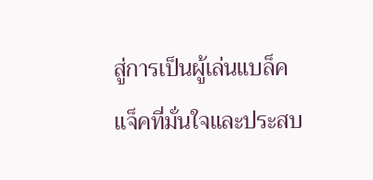สู่การเป็นผู้เล่นแบล็คแจ็คที่มั่นใจและประสบ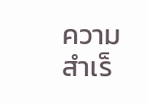ความสำเร็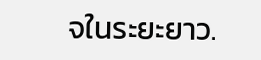จในระยะยาว.